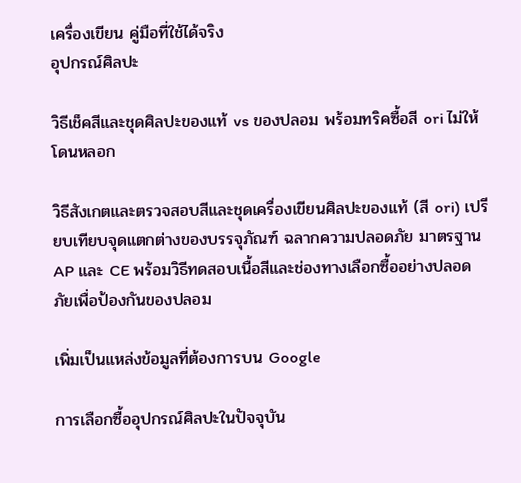เครื่องเขียน คู่มือที่ใช้ได้จริง
อุปกรณ์ศิลปะ

วิธีเช็คสีและชุดศิลปะของแท้ vs ของปลอม พร้อมทริคซื้อสี ori ไม่ให้โดนหลอก

วิธีสังเกตและตรวจสอบสีและชุดเครื่องเขียนศิลปะของแท้ (สี ori) เปรียบเทียบจุดแตกต่างของบรรจุภัณฑ์ ฉลากความปลอดภัย มาตรฐาน AP และ CE พร้อมวิธีทดสอบเนื้อสีและช่องทางเลือกซื้ออย่างปลอดภัยเพื่อป้องกันของปลอม

เพิ่มเป็นแหล่งข้อมูลที่ต้องการบน Google

การเลือกซื้ออุปกรณ์ศิลปะในปัจจุบัน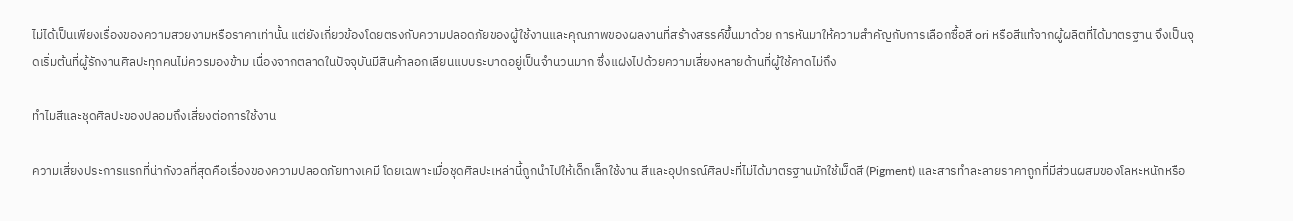ไม่ได้เป็นเพียงเรื่องของความสวยงามหรือราคาเท่านั้น แต่ยังเกี่ยวข้องโดยตรงกับความปลอดภัยของผู้ใช้งานและคุณภาพของผลงานที่สร้างสรรค์ขึ้นมาด้วย การหันมาให้ความสำคัญกับการเลือกซื้อสี ori หรือสีแท้จากผู้ผลิตที่ได้มาตรฐาน จึงเป็นจุดเริ่มต้นที่ผู้รักงานศิลปะทุกคนไม่ควรมองข้าม เนื่องจากตลาดในปัจจุบันมีสินค้าลอกเลียนแบบระบาดอยู่เป็นจำนวนมาก ซึ่งแฝงไปด้วยความเสี่ยงหลายด้านที่ผู้ใช้คาดไม่ถึง

ทำไมสีและชุดศิลปะของปลอมถึงเสี่ยงต่อการใช้งาน

ความเสี่ยงประการแรกที่น่ากังวลที่สุดคือเรื่องของความปลอดภัยทางเคมี โดยเฉพาะเมื่อชุดศิลปะเหล่านี้ถูกนำไปให้เด็กเล็กใช้งาน สีและอุปกรณ์ศิลปะที่ไม่ได้มาตรฐานมักใช้เม็ดสี (Pigment) และสารทำละลายราคาถูกที่มีส่วนผสมของโลหะหนักหรือ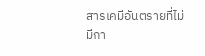สารเคมีอันตรายที่ไม่มีกา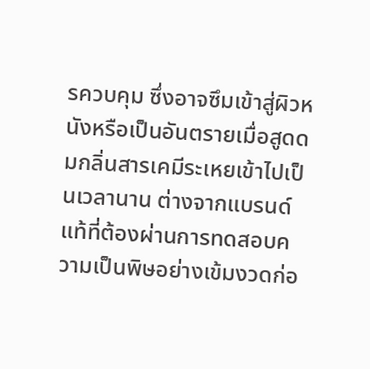รควบคุม ซึ่งอาจซึมเข้าสู่ผิวหนังหรือเป็นอันตรายเมื่อสูดดมกลิ่นสารเคมีระเหยเข้าไปเป็นเวลานาน ต่างจากแบรนด์แท้ที่ต้องผ่านการทดสอบความเป็นพิษอย่างเข้มงวดก่อ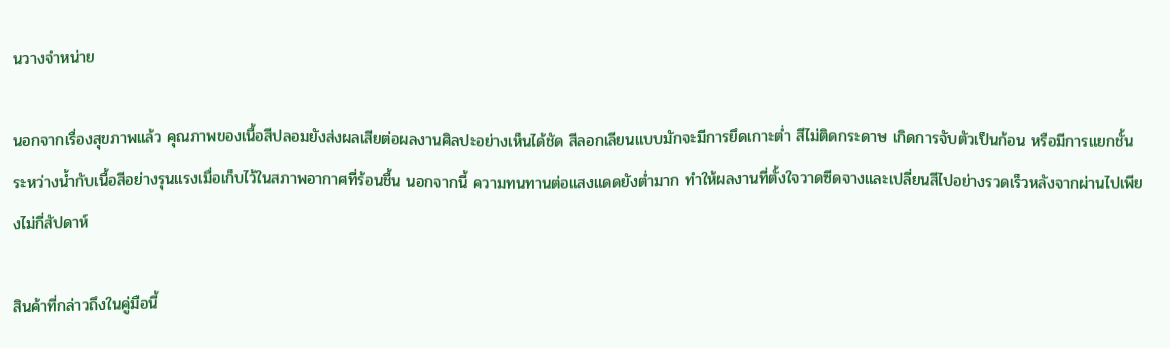นวางจำหน่าย

นอกจากเรื่องสุขภาพแล้ว คุณภาพของเนื้อสีปลอมยังส่งผลเสียต่อผลงานศิลปะอย่างเห็นได้ชัด สีลอกเลียนแบบมักจะมีการยึดเกาะต่ำ สีไม่ติดกระดาษ เกิดการจับตัวเป็นก้อน หรือมีการแยกชั้นระหว่างน้ำกับเนื้อสีอย่างรุนแรงเมื่อเก็บไว้ในสภาพอากาศที่ร้อนชื้น นอกจากนี้ ความทนทานต่อแสงแดดยังต่ำมาก ทำให้ผลงานที่ตั้งใจวาดซีดจางและเปลี่ยนสีไปอย่างรวดเร็วหลังจากผ่านไปเพียงไม่กี่สัปดาห์

สินค้าที่กล่าวถึงในคู่มือนี้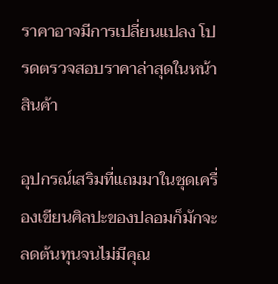ราคาอาจมีการเปลี่ยนแปลง โปรดตรวจสอบราคาล่าสุดในหน้าสินค้า

อุปกรณ์เสริมที่แถมมาในชุดเครื่องเขียนศิลปะของปลอมก็มักจะลดต้นทุนจนไม่มีคุณ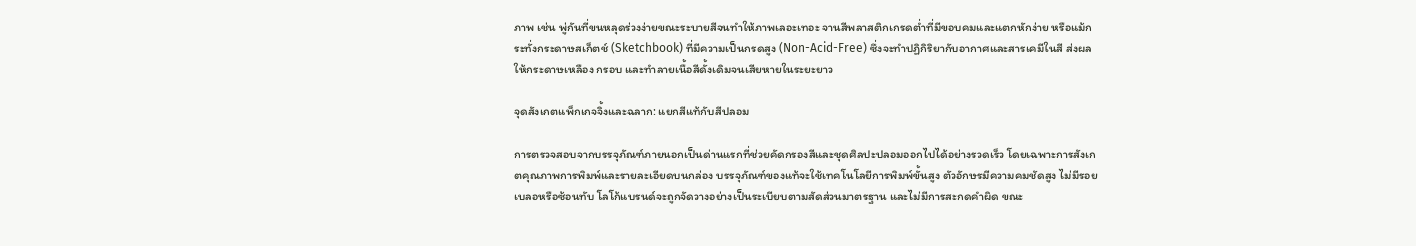ภาพ เช่น พู่กันที่ขนหลุดร่วงง่ายขณะระบายสีจนทำให้ภาพเลอะเทอะ จานสีพลาสติกเกรดต่ำที่มีขอบคมและแตกหักง่าย หรือแม้กระทั่งกระดาษสเก็ตช์ (Sketchbook) ที่มีความเป็นกรดสูง (Non-Acid-Free) ซึ่งจะทำปฏิกิริยากับอากาศและสารเคมีในสี ส่งผลให้กระดาษเหลือง กรอบ และทำลายเนื้อสีดั้งเดิมจนเสียหายในระยะยาว

จุดสังเกตแพ็กเกจจิ้งและฉลาก: แยกสีแท้กับสีปลอม

การตรวจสอบจากบรรจุภัณฑ์ภายนอกเป็นด่านแรกที่ช่วยคัดกรองสีและชุดศิลปะปลอมออกไปได้อย่างรวดเร็ว โดยเฉพาะการสังเกตคุณภาพการพิมพ์และรายละเอียดบนกล่อง บรรจุภัณฑ์ของแท้จะใช้เทคโนโลยีการพิมพ์ขั้นสูง ตัวอักษรมีความคมชัดสูง ไม่มีรอยเบลอหรือซ้อนทับ โลโก้แบรนด์จะถูกจัดวางอย่างเป็นระเบียบตามสัดส่วนมาตรฐาน และไม่มีการสะกดคำผิด ขณะ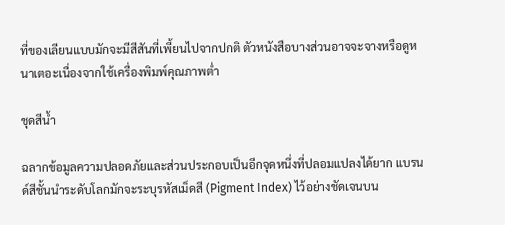ที่ของเลียนแบบมักจะมีสีสันที่เพี้ยนไปจากปกติ ตัวหนังสือบางส่วนอาจจะจางหรือดูหนาเตอะเนื่องจากใช้เครื่องพิมพ์คุณภาพต่ำ

ชุดสีน้ำ

ฉลากข้อมูลความปลอดภัยและส่วนประกอบเป็นอีกจุดหนึ่งที่ปลอมแปลงได้ยาก แบรนด์สีชั้นนำระดับโลกมักจะระบุรหัสเม็ดสี (Pigment Index) ไว้อย่างชัดเจนบน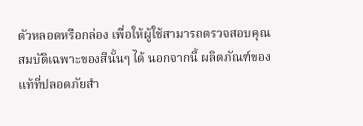ตัวหลอดหรือกล่อง เพื่อให้ผู้ใช้สามารถตรวจสอบคุณสมบัติเฉพาะของสีนั้นๆ ได้ นอกจากนี้ ผลิตภัณฑ์ของแท้ที่ปลอดภัยสำ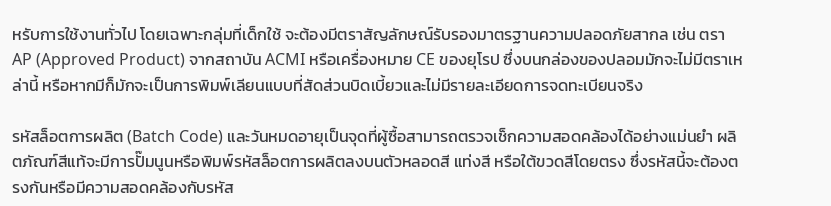หรับการใช้งานทั่วไป โดยเฉพาะกลุ่มที่เด็กใช้ จะต้องมีตราสัญลักษณ์รับรองมาตรฐานความปลอดภัยสากล เช่น ตรา AP (Approved Product) จากสถาบัน ACMI หรือเครื่องหมาย CE ของยุโรป ซึ่งบนกล่องของปลอมมักจะไม่มีตราเหล่านี้ หรือหากมีก็มักจะเป็นการพิมพ์เลียนแบบที่สัดส่วนบิดเบี้ยวและไม่มีรายละเอียดการจดทะเบียนจริง

รหัสล็อตการผลิต (Batch Code) และวันหมดอายุเป็นจุดที่ผู้ซื้อสามารถตรวจเช็กความสอดคล้องได้อย่างแม่นยำ ผลิตภัณฑ์สีแท้จะมีการปั๊มนูนหรือพิมพ์รหัสล็อตการผลิตลงบนตัวหลอดสี แท่งสี หรือใต้ขวดสีโดยตรง ซึ่งรหัสนี้จะต้องตรงกันหรือมีความสอดคล้องกับรหัส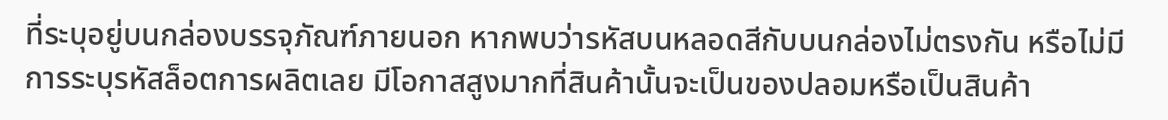ที่ระบุอยู่บนกล่องบรรจุภัณฑ์ภายนอก หากพบว่ารหัสบนหลอดสีกับบนกล่องไม่ตรงกัน หรือไม่มีการระบุรหัสล็อตการผลิตเลย มีโอกาสสูงมากที่สินค้านั้นจะเป็นของปลอมหรือเป็นสินค้า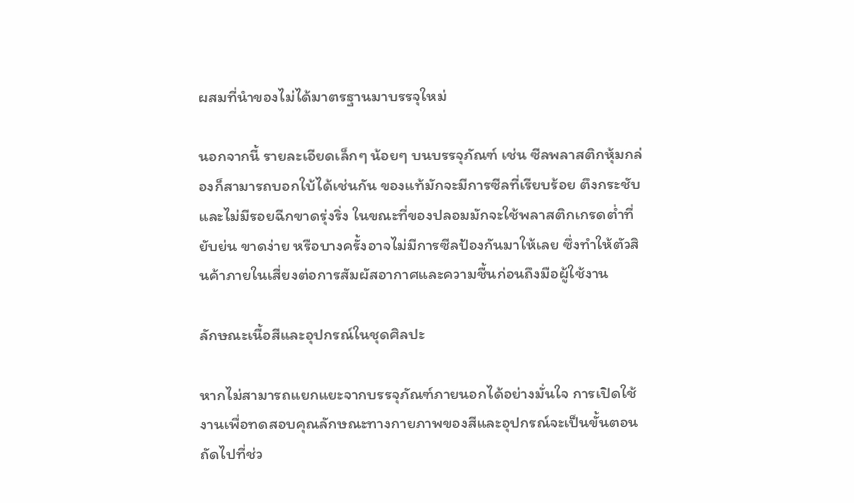ผสมที่นำของไม่ได้มาตรฐานมาบรรจุใหม่

นอกจากนี้ รายละเอียดเล็กๆ น้อยๆ บนบรรจุภัณฑ์ เช่น ซีลพลาสติกหุ้มกล่องก็สามารถบอกใบ้ได้เช่นกัน ของแท้มักจะมีการซีลที่เรียบร้อย ตึงกระชับ และไม่มีรอยฉีกขาดรุ่งริ่ง ในขณะที่ของปลอมมักจะใช้พลาสติกเกรดต่ำที่ยับย่น ขาดง่าย หรือบางครั้งอาจไม่มีการซีลป้องกันมาให้เลย ซึ่งทำให้ตัวสินค้าภายในเสี่ยงต่อการสัมผัสอากาศและความชื้นก่อนถึงมือผู้ใช้งาน

ลักษณะเนื้อสีและอุปกรณ์ในชุดศิลปะ

หากไม่สามารถแยกแยะจากบรรจุภัณฑ์ภายนอกได้อย่างมั่นใจ การเปิดใช้งานเพื่อทดสอบคุณลักษณะทางกายภาพของสีและอุปกรณ์จะเป็นขั้นตอนถัดไปที่ช่ว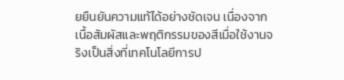ยยืนยันความแท้ได้อย่างชัดเจน เนื่องจากเนื้อสัมผัสและพฤติกรรมของสีเมื่อใช้งานจริงเป็นสิ่งที่เทคโนโลยีการป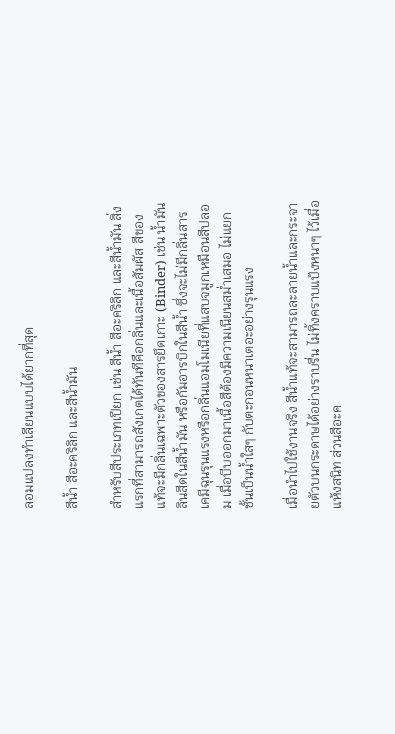ลอมแปลงทำเลียนแบบได้ยากที่สุด

สีน้ำ สีอะคริลิก และสีน้ำมัน

สำหรับสีประเภทเปียก เช่น สีน้ำ สีอะคริลิก และสีน้ำมัน สิ่งแรกที่สามารถสังเกตได้ทันทีคือกลิ่นและเนื้อสัมผัส สีของแท้จะมีกลิ่นเฉพาะตัวของสารยึดเกาะ (Binder) เช่น น้ำมันลินสีดในสีน้ำมัน หรือกัมอารบิกในสีน้ำ ซึ่งจะไม่มีกลิ่นสารเคมีฉุนรุนแรงหรือกลิ่นแอมโมเนียที่แสบจมูกเหมือนสีปลอม เมื่อบีบออกมาเนื้อสีต้องมีความเนียนสม่ำเสมอ ไม่แยกชั้นเป็นน้ำใสๆ กับตะกอนหนาเตอะอย่างรุนแรง

เมื่อนำไปใช้งานจริง สีน้ำแท้จะสามารถละลายน้ำและกระจายตัวบนกระดาษได้อย่างราบรื่น ไม่ทิ้งคราบแป้งหนาๆ ไว้เมื่อแห้งสนิท ส่วนสีอะค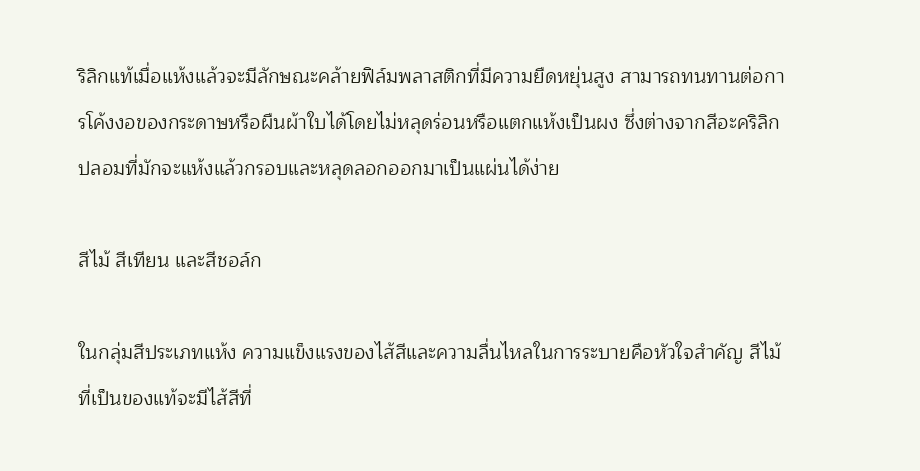ริลิกแท้เมื่อแห้งแล้วจะมีลักษณะคล้ายฟิล์มพลาสติกที่มีความยืดหยุ่นสูง สามารถทนทานต่อการโค้งงอของกระดาษหรือผืนผ้าใบได้โดยไม่หลุดร่อนหรือแตกแห้งเป็นผง ซึ่งต่างจากสีอะคริลิกปลอมที่มักจะแห้งแล้วกรอบและหลุดลอกออกมาเป็นแผ่นได้ง่าย

สีไม้ สีเทียน และสีชอล์ก

ในกลุ่มสีประเภทแห้ง ความแข็งแรงของไส้สีและความลื่นไหลในการระบายคือหัวใจสำคัญ สีไม้ที่เป็นของแท้จะมีไส้สีที่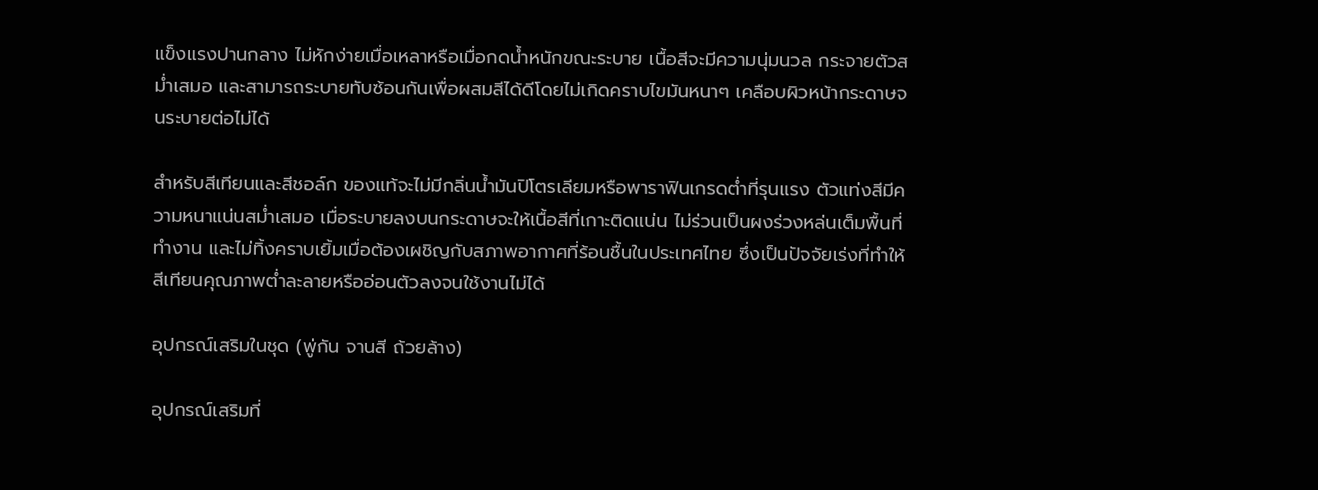แข็งแรงปานกลาง ไม่หักง่ายเมื่อเหลาหรือเมื่อกดน้ำหนักขณะระบาย เนื้อสีจะมีความนุ่มนวล กระจายตัวสม่ำเสมอ และสามารถระบายทับซ้อนกันเพื่อผสมสีได้ดีโดยไม่เกิดคราบไขมันหนาๆ เคลือบผิวหน้ากระดาษจนระบายต่อไม่ได้

สำหรับสีเทียนและสีชอล์ก ของแท้จะไม่มีกลิ่นน้ำมันปิโตรเลียมหรือพาราฟินเกรดต่ำที่รุนแรง ตัวแท่งสีมีความหนาแน่นสม่ำเสมอ เมื่อระบายลงบนกระดาษจะให้เนื้อสีที่เกาะติดแน่น ไม่ร่วนเป็นผงร่วงหล่นเต็มพื้นที่ทำงาน และไม่ทิ้งคราบเยิ้มเมื่อต้องเผชิญกับสภาพอากาศที่ร้อนชื้นในประเทศไทย ซึ่งเป็นปัจจัยเร่งที่ทำให้สีเทียนคุณภาพต่ำละลายหรืออ่อนตัวลงจนใช้งานไม่ได้

อุปกรณ์เสริมในชุด (พู่กัน จานสี ถ้วยล้าง)

อุปกรณ์เสริมที่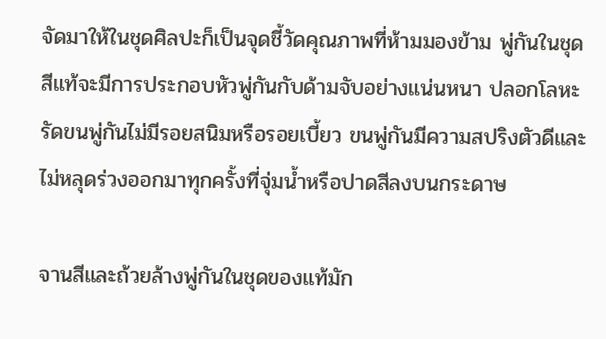จัดมาให้ในชุดศิลปะก็เป็นจุดชี้วัดคุณภาพที่ห้ามมองข้าม พู่กันในชุดสีแท้จะมีการประกอบหัวพู่กันกับด้ามจับอย่างแน่นหนา ปลอกโลหะรัดขนพู่กันไม่มีรอยสนิมหรือรอยเบี้ยว ขนพู่กันมีความสปริงตัวดีและไม่หลุดร่วงออกมาทุกครั้งที่จุ่มน้ำหรือปาดสีลงบนกระดาษ

จานสีและถ้วยล้างพู่กันในชุดของแท้มัก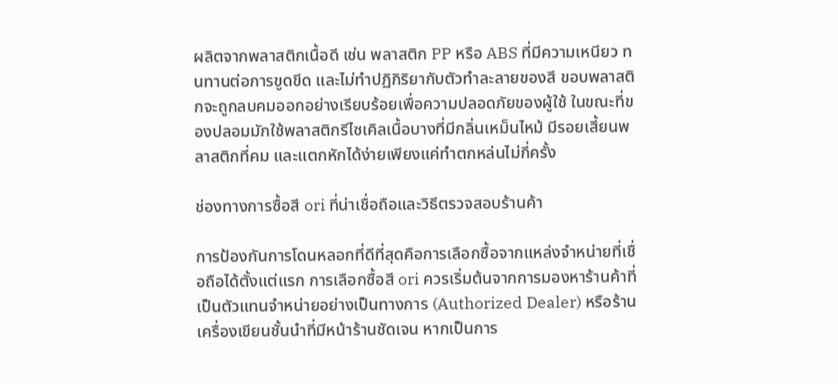ผลิตจากพลาสติกเนื้อดี เช่น พลาสติก PP หรือ ABS ที่มีความเหนียว ทนทานต่อการขูดขีด และไม่ทำปฏิกิริยากับตัวทำละลายของสี ขอบพลาสติกจะถูกลบคมออกอย่างเรียบร้อยเพื่อความปลอดภัยของผู้ใช้ ในขณะที่ของปลอมมักใช้พลาสติกรีไซเคิลเนื้อบางที่มีกลิ่นเหม็นไหม้ มีรอยเสี้ยนพลาสติกที่คม และแตกหักได้ง่ายเพียงแค่ทำตกหล่นไม่กี่ครั้ง

ช่องทางการซื้อสี ori ที่น่าเชื่อถือและวิธีตรวจสอบร้านค้า

การป้องกันการโดนหลอกที่ดีที่สุดคือการเลือกซื้อจากแหล่งจำหน่ายที่เชื่อถือได้ตั้งแต่แรก การเลือกซื้อสี ori ควรเริ่มต้นจากการมองหาร้านค้าที่เป็นตัวแทนจำหน่ายอย่างเป็นทางการ (Authorized Dealer) หรือร้านเครื่องเขียนชั้นนำที่มีหน้าร้านชัดเจน หากเป็นการ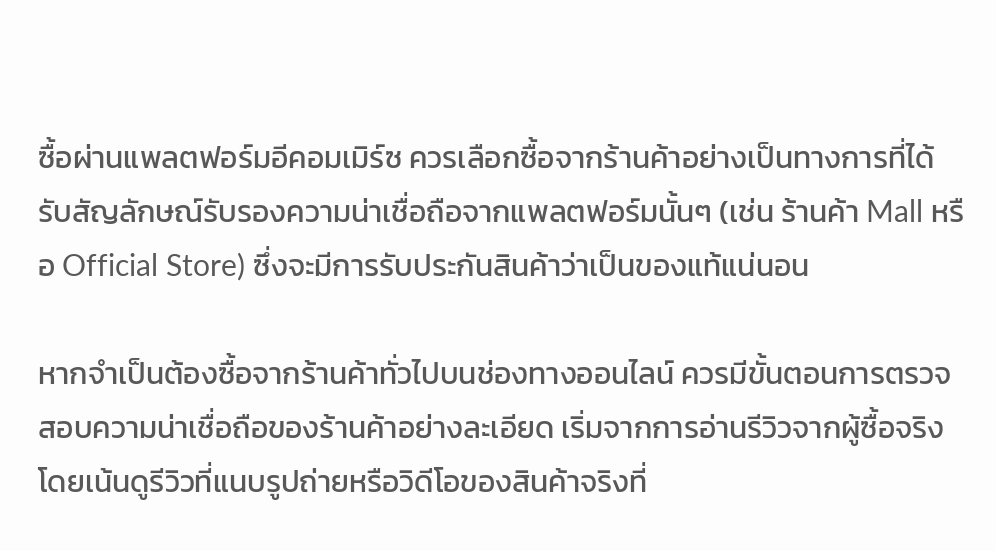ซื้อผ่านแพลตฟอร์มอีคอมเมิร์ซ ควรเลือกซื้อจากร้านค้าอย่างเป็นทางการที่ได้รับสัญลักษณ์รับรองความน่าเชื่อถือจากแพลตฟอร์มนั้นๆ (เช่น ร้านค้า Mall หรือ Official Store) ซึ่งจะมีการรับประกันสินค้าว่าเป็นของแท้แน่นอน

หากจำเป็นต้องซื้อจากร้านค้าทั่วไปบนช่องทางออนไลน์ ควรมีขั้นตอนการตรวจสอบความน่าเชื่อถือของร้านค้าอย่างละเอียด เริ่มจากการอ่านรีวิวจากผู้ซื้อจริง โดยเน้นดูรีวิวที่แนบรูปถ่ายหรือวิดีโอของสินค้าจริงที่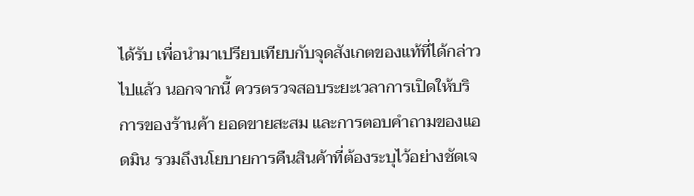ได้รับ เพื่อนำมาเปรียบเทียบกับจุดสังเกตของแท้ที่ได้กล่าวไปแล้ว นอกจากนี้ ควรตรวจสอบระยะเวลาการเปิดให้บริการของร้านค้า ยอดขายสะสม และการตอบคำถามของแอดมิน รวมถึงนโยบายการคืนสินค้าที่ต้องระบุไว้อย่างชัดเจ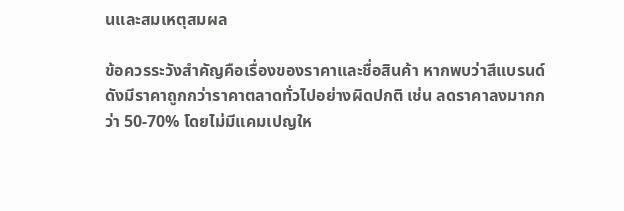นและสมเหตุสมผล

ข้อควรระวังสำคัญคือเรื่องของราคาและชื่อสินค้า หากพบว่าสีแบรนด์ดังมีราคาถูกกว่าราคาตลาดทั่วไปอย่างผิดปกติ เช่น ลดราคาลงมากกว่า 50-70% โดยไม่มีแคมเปญให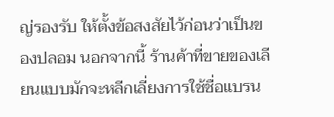ญ่รองรับ ให้ตั้งข้อสงสัยไว้ก่อนว่าเป็นของปลอม นอกจากนี้ ร้านค้าที่ขายของเลียนแบบมักจะหลีกเลี่ยงการใช้ชื่อแบรน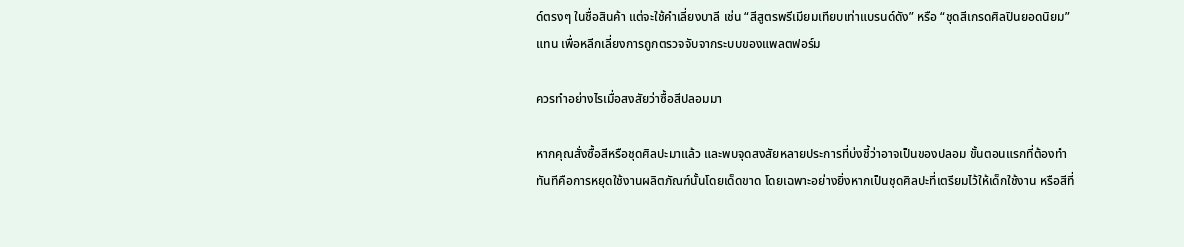ด์ตรงๆ ในชื่อสินค้า แต่จะใช้คำเลี่ยงบาลี เช่น “สีสูตรพรีเมียมเทียบเท่าแบรนด์ดัง” หรือ “ชุดสีเกรดศิลปินยอดนิยม” แทน เพื่อหลีกเลี่ยงการถูกตรวจจับจากระบบของแพลตฟอร์ม

ควรทำอย่างไรเมื่อสงสัยว่าซื้อสีปลอมมา

หากคุณสั่งซื้อสีหรือชุดศิลปะมาแล้ว และพบจุดสงสัยหลายประการที่บ่งชี้ว่าอาจเป็นของปลอม ขั้นตอนแรกที่ต้องทำทันทีคือการหยุดใช้งานผลิตภัณฑ์นั้นโดยเด็ดขาด โดยเฉพาะอย่างยิ่งหากเป็นชุดศิลปะที่เตรียมไว้ให้เด็กใช้งาน หรือสีที่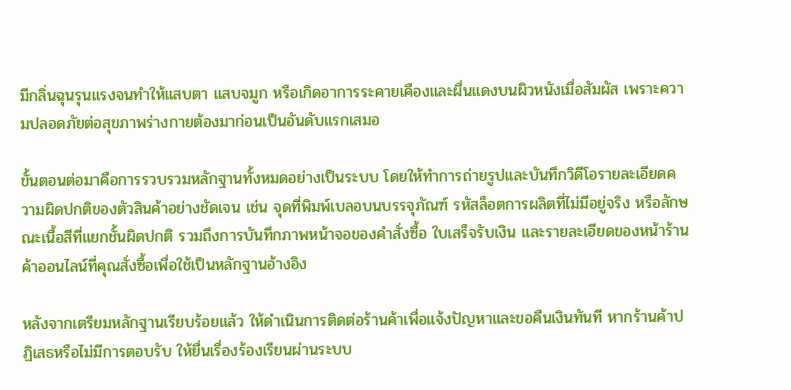มีกลิ่นฉุนรุนแรงจนทำให้แสบตา แสบจมูก หรือเกิดอาการระคายเคืองและผื่นแดงบนผิวหนังเมื่อสัมผัส เพราะความปลอดภัยต่อสุขภาพร่างกายต้องมาก่อนเป็นอันดับแรกเสมอ

ขั้นตอนต่อมาคือการรวบรวมหลักฐานทั้งหมดอย่างเป็นระบบ โดยให้ทำการถ่ายรูปและบันทึกวิดีโอรายละเอียดความผิดปกติของตัวสินค้าอย่างชัดเจน เช่น จุดที่พิมพ์เบลอบนบรรจุภัณฑ์ รหัสล็อตการผลิตที่ไม่มีอยู่จริง หรือลักษณะเนื้อสีที่แยกชั้นผิดปกติ รวมถึงการบันทึกภาพหน้าจอของคำสั่งซื้อ ใบเสร็จรับเงิน และรายละเอียดของหน้าร้านค้าออนไลน์ที่คุณสั่งซื้อเพื่อใช้เป็นหลักฐานอ้างอิง

หลังจากเตรียมหลักฐานเรียบร้อยแล้ว ให้ดำเนินการติดต่อร้านค้าเพื่อแจ้งปัญหาและขอคืนเงินทันที หากร้านค้าปฏิเสธหรือไม่มีการตอบรับ ให้ยื่นเรื่องร้องเรียนผ่านระบบ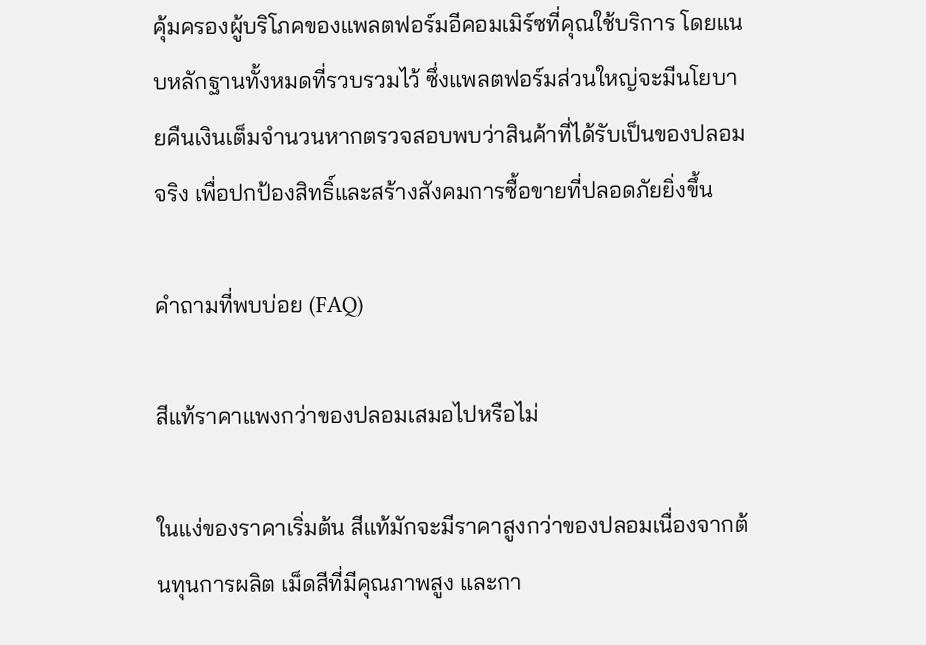คุ้มครองผู้บริโภคของแพลตฟอร์มอีคอมเมิร์ซที่คุณใช้บริการ โดยแนบหลักฐานทั้งหมดที่รวบรวมไว้ ซึ่งแพลตฟอร์มส่วนใหญ่จะมีนโยบายคืนเงินเต็มจำนวนหากตรวจสอบพบว่าสินค้าที่ได้รับเป็นของปลอมจริง เพื่อปกป้องสิทธิ์และสร้างสังคมการซื้อขายที่ปลอดภัยยิ่งขึ้น

คำถามที่พบบ่อย (FAQ)

สีแท้ราคาแพงกว่าของปลอมเสมอไปหรือไม่

ในแง่ของราคาเริ่มต้น สีแท้มักจะมีราคาสูงกว่าของปลอมเนื่องจากต้นทุนการผลิต เม็ดสีที่มีคุณภาพสูง และกา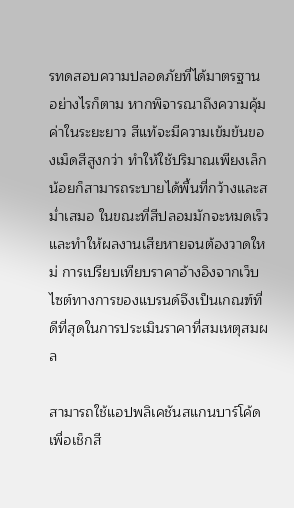รทดสอบความปลอดภัยที่ได้มาตรฐาน อย่างไรก็ตาม หากพิจารณาถึงความคุ้มค่าในระยะยาว สีแท้จะมีความเข้มข้นของเม็ดสีสูงกว่า ทำให้ใช้ปริมาณเพียงเล็กน้อยก็สามารถระบายได้พื้นที่กว้างและสม่ำเสมอ ในขณะที่สีปลอมมักจะหมดเร็วและทำให้ผลงานเสียหายจนต้องวาดใหม่ การเปรียบเทียบราคาอ้างอิงจากเว็บไซต์ทางการของแบรนด์จึงเป็นเกณฑ์ที่ดีที่สุดในการประเมินราคาที่สมเหตุสมผล

สามารถใช้แอปพลิเคชันสแกนบาร์โค้ดเพื่อเช็กสี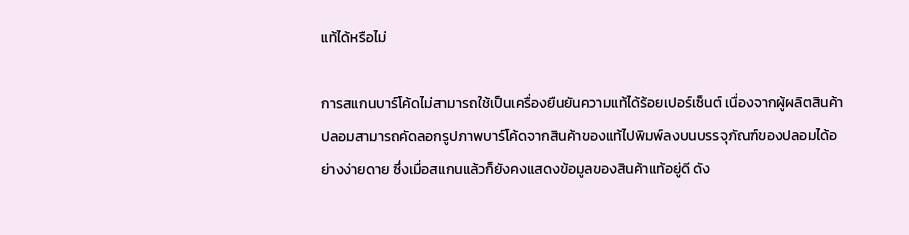แท้ได้หรือไม่

การสแกนบาร์โค้ดไม่สามารถใช้เป็นเครื่องยืนยันความแท้ได้ร้อยเปอร์เซ็นต์ เนื่องจากผู้ผลิตสินค้าปลอมสามารถคัดลอกรูปภาพบาร์โค้ดจากสินค้าของแท้ไปพิมพ์ลงบนบรรจุภัณฑ์ของปลอมได้อย่างง่ายดาย ซึ่งเมื่อสแกนแล้วก็ยังคงแสดงข้อมูลของสินค้าแท้อยู่ดี ดัง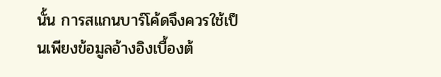นั้น การสแกนบาร์โค้ดจึงควรใช้เป็นเพียงข้อมูลอ้างอิงเบื้องต้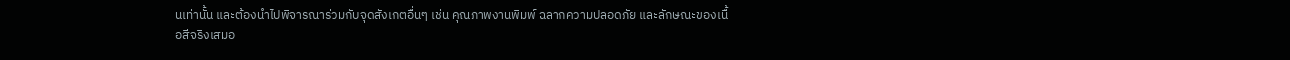นเท่านั้น และต้องนำไปพิจารณาร่วมกับจุดสังเกตอื่นๆ เช่น คุณภาพงานพิมพ์ ฉลากความปลอดภัย และลักษณะของเนื้อสีจริงเสมอ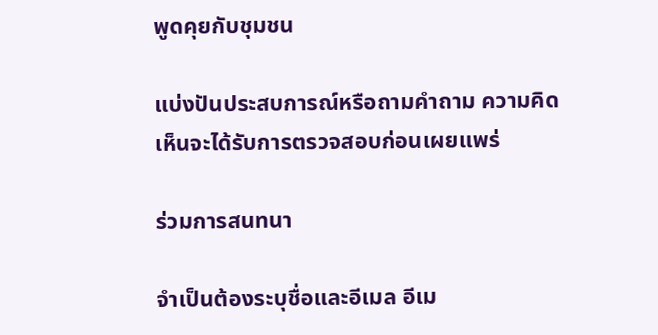พูดคุยกับชุมชน

แบ่งปันประสบการณ์หรือถามคำถาม ความคิดเห็นจะได้รับการตรวจสอบก่อนเผยแพร่

ร่วมการสนทนา

จำเป็นต้องระบุชื่อและอีเมล อีเม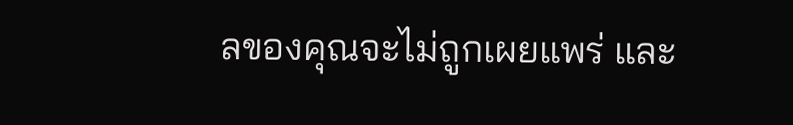ลของคุณจะไม่ถูกเผยแพร่ และ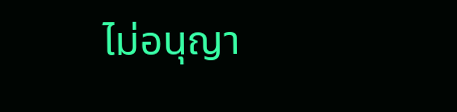ไม่อนุญา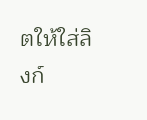ตให้ใส่ลิงก์